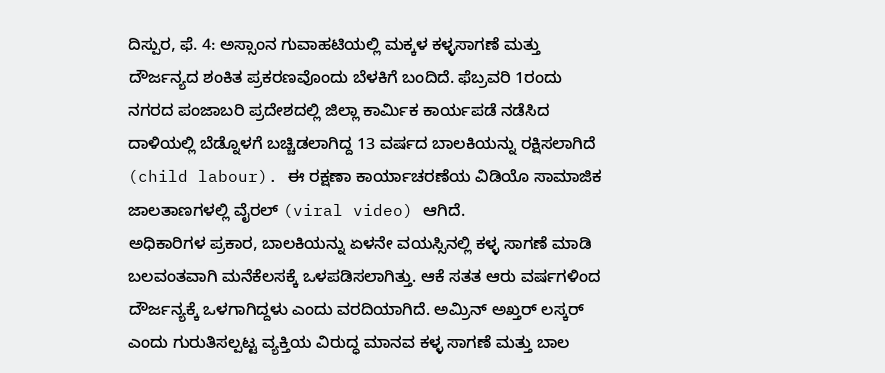ದಿಸ್ಪುರ, ಫೆ. 4: ಅಸ್ಸಾಂನ ಗುವಾಹಟಿಯಲ್ಲಿ ಮಕ್ಕಳ ಕಳ್ಳಸಾಗಣೆ ಮತ್ತು ದೌರ್ಜನ್ಯದ ಶಂಕಿತ ಪ್ರಕರಣವೊಂದು ಬೆಳಕಿಗೆ ಬಂದಿದೆ. ಫೆಬ್ರವರಿ 1ರಂದು ನಗರದ ಪಂಜಾಬರಿ ಪ್ರದೇಶದಲ್ಲಿ ಜಿಲ್ಲಾ ಕಾರ್ಮಿಕ ಕಾರ್ಯಪಡೆ ನಡೆಸಿದ ದಾಳಿಯಲ್ಲಿ ಬೆಡ್ನೊಳಗೆ ಬಚ್ಚಿಡಲಾಗಿದ್ದ 13 ವರ್ಷದ ಬಾಲಕಿಯನ್ನು ರಕ್ಷಿಸಲಾಗಿದೆ (child labour). ಈ ರಕ್ಷಣಾ ಕಾರ್ಯಾಚರಣೆಯ ವಿಡಿಯೊ ಸಾಮಾಜಿಕ ಜಾಲತಾಣಗಳಲ್ಲಿ ವೈರಲ್ (viral video) ಆಗಿದೆ.
ಅಧಿಕಾರಿಗಳ ಪ್ರಕಾರ, ಬಾಲಕಿಯನ್ನು ಏಳನೇ ವಯಸ್ಸಿನಲ್ಲಿ ಕಳ್ಳ ಸಾಗಣೆ ಮಾಡಿ ಬಲವಂತವಾಗಿ ಮನೆಕೆಲಸಕ್ಕೆ ಒಳಪಡಿಸಲಾಗಿತ್ತು. ಆಕೆ ಸತತ ಆರು ವರ್ಷಗಳಿಂದ ದೌರ್ಜನ್ಯಕ್ಕೆ ಒಳಗಾಗಿದ್ದಳು ಎಂದು ವರದಿಯಾಗಿದೆ. ಅಮ್ರಿನ್ ಅಖ್ತರ್ ಲಸ್ಕರ್ ಎಂದು ಗುರುತಿಸಲ್ಪಟ್ಟ ವ್ಯಕ್ತಿಯ ವಿರುದ್ಧ ಮಾನವ ಕಳ್ಳ ಸಾಗಣೆ ಮತ್ತು ಬಾಲ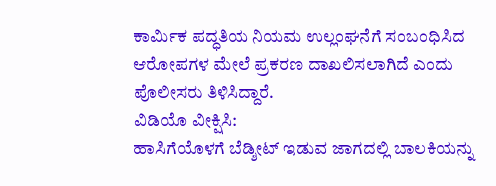ಕಾರ್ಮಿಕ ಪದ್ಧತಿಯ ನಿಯಮ ಉಲ್ಲಂಘನೆಗೆ ಸಂಬಂಧಿಸಿದ ಆರೋಪಗಳ ಮೇಲೆ ಪ್ರಕರಣ ದಾಖಲಿಸಲಾಗಿದೆ ಎಂದು ಪೊಲೀಸರು ತಿಳಿಸಿದ್ದಾರೆ.
ವಿಡಿಯೊ ವೀಕ್ಷಿಸಿ:
ಹಾಸಿಗೆಯೊಳಗೆ ಬೆಡ್ಶೀಟ್ ಇಡುವ ಜಾಗದಲ್ಲಿ ಬಾಲಕಿಯನ್ನು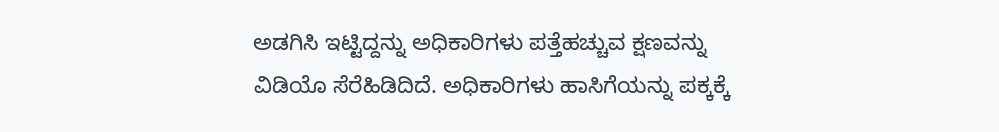ಅಡಗಿಸಿ ಇಟ್ಟಿದ್ದನ್ನು ಅಧಿಕಾರಿಗಳು ಪತ್ತೆಹಚ್ಚುವ ಕ್ಷಣವನ್ನು ವಿಡಿಯೊ ಸೆರೆಹಿಡಿದಿದೆ. ಅಧಿಕಾರಿಗಳು ಹಾಸಿಗೆಯನ್ನು ಪಕ್ಕಕ್ಕೆ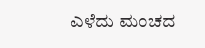ಎಳೆದು ಮಂಚದ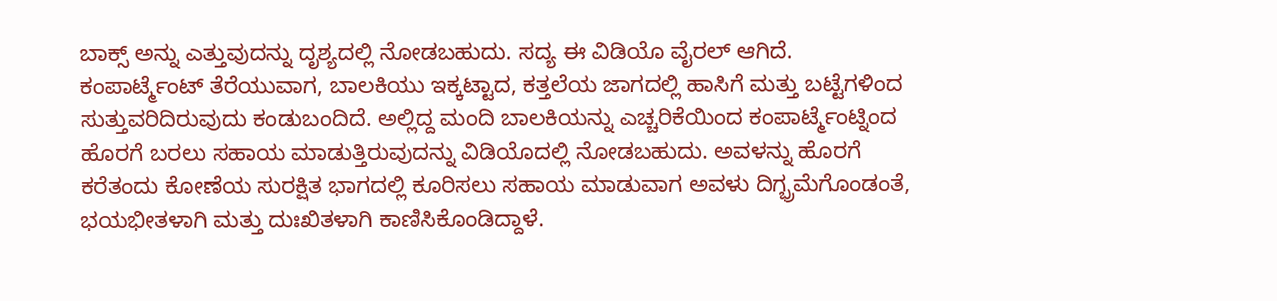ಬಾಕ್ಸ್ ಅನ್ನು ಎತ್ತುವುದನ್ನು ದೃಶ್ಯದಲ್ಲಿ ನೋಡಬಹುದು. ಸದ್ಯ ಈ ವಿಡಿಯೊ ವೈರಲ್ ಆಗಿದೆ.
ಕಂಪಾರ್ಟ್ಮೆಂಟ್ ತೆರೆಯುವಾಗ, ಬಾಲಕಿಯು ಇಕ್ಕಟ್ಟಾದ, ಕತ್ತಲೆಯ ಜಾಗದಲ್ಲಿ ಹಾಸಿಗೆ ಮತ್ತು ಬಟ್ಟೆಗಳಿಂದ ಸುತ್ತುವರಿದಿರುವುದು ಕಂಡುಬಂದಿದೆ. ಅಲ್ಲಿದ್ದ ಮಂದಿ ಬಾಲಕಿಯನ್ನು ಎಚ್ಚರಿಕೆಯಿಂದ ಕಂಪಾರ್ಟ್ಮೆಂಟ್ನಿಂದ ಹೊರಗೆ ಬರಲು ಸಹಾಯ ಮಾಡುತ್ತಿರುವುದನ್ನು ವಿಡಿಯೊದಲ್ಲಿ ನೋಡಬಹುದು. ಅವಳನ್ನು ಹೊರಗೆ ಕರೆತಂದು ಕೋಣೆಯ ಸುರಕ್ಷಿತ ಭಾಗದಲ್ಲಿ ಕೂರಿಸಲು ಸಹಾಯ ಮಾಡುವಾಗ ಅವಳು ದಿಗ್ಭ್ರಮೆಗೊಂಡಂತೆ, ಭಯಭೀತಳಾಗಿ ಮತ್ತು ದುಃಖಿತಳಾಗಿ ಕಾಣಿಸಿಕೊಂಡಿದ್ದಾಳೆ.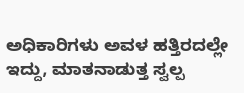ಅಧಿಕಾರಿಗಳು ಅವಳ ಹತ್ತಿರದಲ್ಲೇ ಇದ್ದು, ಮಾತನಾಡುತ್ತ ಸ್ವಲ್ಪ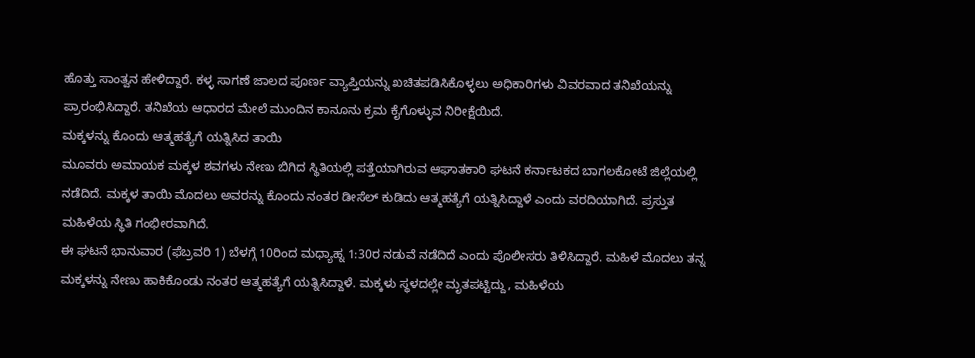ಹೊತ್ತು ಸಾಂತ್ವನ ಹೇಳಿದ್ದಾರೆ. ಕಳ್ಳ ಸಾಗಣೆ ಜಾಲದ ಪೂರ್ಣ ವ್ಯಾಪ್ತಿಯನ್ನು ಖಚಿತಪಡಿಸಿಕೊಳ್ಳಲು ಅಧಿಕಾರಿಗಳು ವಿವರವಾದ ತನಿಖೆಯನ್ನು ಪ್ರಾರಂಭಿಸಿದ್ದಾರೆ. ತನಿಖೆಯ ಆಧಾರದ ಮೇಲೆ ಮುಂದಿನ ಕಾನೂನು ಕ್ರಮ ಕೈಗೊಳ್ಳುವ ನಿರೀಕ್ಷೆಯಿದೆ.
ಮಕ್ಕಳನ್ನು ಕೊಂದು ಆತ್ಮಹತ್ಯೆಗೆ ಯತ್ನಿಸಿದ ತಾಯಿ
ಮೂವರು ಅಮಾಯಕ ಮಕ್ಕಳ ಶವಗಳು ನೇಣು ಬಿಗಿದ ಸ್ಥಿತಿಯಲ್ಲಿ ಪತ್ತೆಯಾಗಿರುವ ಆಘಾತಕಾರಿ ಘಟನೆ ಕರ್ನಾಟಕದ ಬಾಗಲಕೋಟೆ ಜಿಲ್ಲೆಯಲ್ಲಿ ನಡೆದಿದೆ. ಮಕ್ಕಳ ತಾಯಿ ಮೊದಲು ಅವರನ್ನು ಕೊಂದು ನಂತರ ಡೀಸೆಲ್ ಕುಡಿದು ಆತ್ಮಹತ್ಯೆಗೆ ಯತ್ನಿಸಿದ್ದಾಳೆ ಎಂದು ವರದಿಯಾಗಿದೆ. ಪ್ರಸ್ತುತ ಮಹಿಳೆಯ ಸ್ಥಿತಿ ಗಂಭೀರವಾಗಿದೆ.
ಈ ಘಟನೆ ಭಾನುವಾರ (ಫೆಬ್ರವರಿ 1) ಬೆಳಗ್ಗೆ 10ರಿಂದ ಮಧ್ಯಾಹ್ನ 1:30ರ ನಡುವೆ ನಡೆದಿದೆ ಎಂದು ಪೊಲೀಸರು ತಿಳಿಸಿದ್ದಾರೆ. ಮಹಿಳೆ ಮೊದಲು ತನ್ನ ಮಕ್ಕಳನ್ನು ನೇಣು ಹಾಕಿಕೊಂಡು ನಂತರ ಆತ್ಮಹತ್ಯೆಗೆ ಯತ್ನಿಸಿದ್ದಾಳೆ. ಮಕ್ಕಳು ಸ್ಥಳದಲ್ಲೇ ಮೃತಪಟ್ಟಿದ್ದು, ಮಹಿಳೆಯ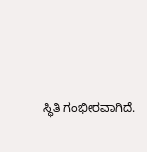ಸ್ಥಿತಿ ಗಂಭೀರವಾಗಿದೆ.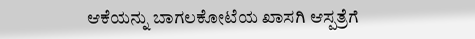ಆಕೆಯನ್ನು ಬಾಗಲಕೋಟೆಯ ಖಾಸಗಿ ಆಸ್ಪತ್ರೆಗೆ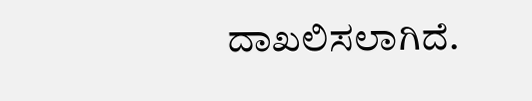ದಾಖಲಿಸಲಾಗಿದೆ.